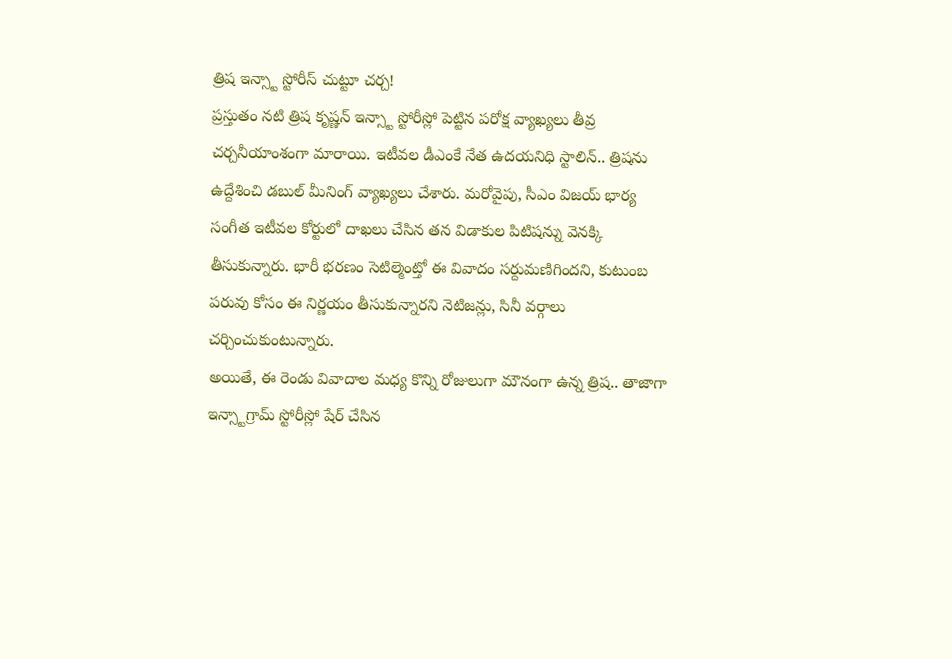త్రిష ఇన్స్టా స్టోరీస్ చుట్టూ చర్చ!
ప్రస్తుతం నటి త్రిష కృష్ణన్ ఇన్స్టా స్టోరీస్లో పెట్టిన పరోక్ష వ్యాఖ్యలు తీవ్ర చర్చనీయాంశంగా మారాయి. ఇటీవల డీఎంకే నేత ఉదయనిధి స్టాలిన్.. త్రిషను ఉద్దేశించి డబుల్ మీనింగ్ వ్యాఖ్యలు చేశారు. మరోవైపు, సీఎం విజయ్ భార్య సంగీత ఇటీవల కోర్టులో దాఖలు చేసిన తన విడాకుల పిటిషన్ను వెనక్కి తీసుకున్నారు. భారీ భరణం సెటిల్మెంట్తో ఈ వివాదం సర్దుమణిగిందని, కుటుంబ పరువు కోసం ఈ నిర్ణయం తీసుకున్నారని నెటిజన్లు, సినీ వర్గాలు చర్చించుకుంటున్నారు.
అయితే, ఈ రెండు వివాదాల మధ్య కొన్ని రోజులుగా మౌనంగా ఉన్న త్రిష.. తాజాగా ఇన్స్టాగ్రామ్ స్టోరీస్లో షేర్ చేసిన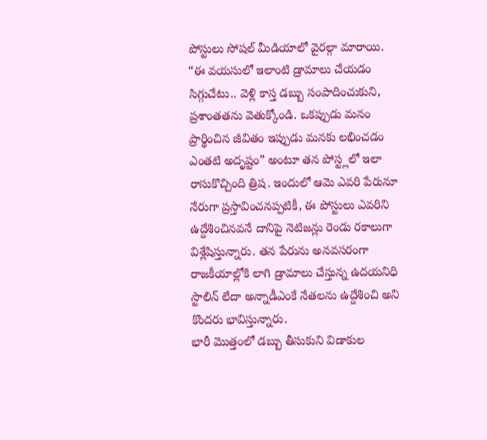పోస్టులు సోషల్ మీడియాలో వైరల్గా మారాయి. “ఈ వయసులో ఇలాంటి డ్రామాలు చేయడం సిగ్గుచేటు.. వెళ్లి కాస్త డబ్బు సంపాదించుకుని, ప్రశాంతతను వెతుక్కోండి. ఒకప్పుడు మనం ప్రార్థించిన జీవితం ఇప్పుడు మనకు లభించడం ఎంతటి అదృష్టం” అంటూ తన పోస్ట్లలో ఇలా రాసుకొచ్చింది త్రిష. ఇందులో ఆమె ఎవరి పేరునూ నేరుగా ప్రస్తావించనప్పటికీ, ఈ పోస్టులు ఎవరిని ఉద్దేశించినవనే దానిపై నెటిజన్లు రెండు రకాలుగా విశ్లేషిస్తున్నారు. తన పేరును అనవసరంగా రాజకీయాల్లోకి లాగి డ్రామాలు చేస్తున్న ఉదయనిధి స్టాలిన్ లేదా అన్నాడీఎంకే నేతలను ఉద్దేశించి అని కొందరు భావిస్తున్నారు.
భారీ మొత్తంలో డబ్బు తీసుకుని విడాకుల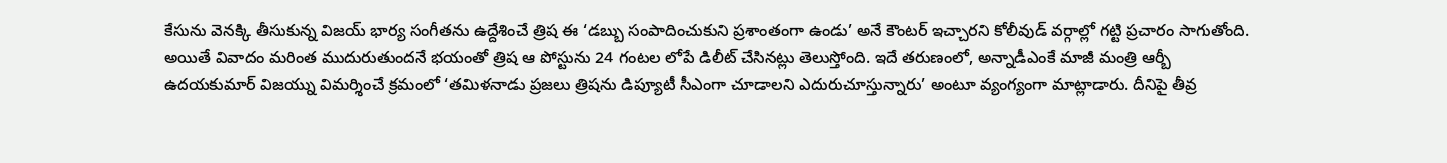కేసును వెనక్కి తీసుకున్న విజయ్ భార్య సంగీతను ఉద్దేశించే త్రిష ఈ ‘డబ్బు సంపాదించుకుని ప్రశాంతంగా ఉండు’ అనే కౌంటర్ ఇచ్చారని కోలీవుడ్ వర్గాల్లో గట్టి ప్రచారం సాగుతోంది. అయితే వివాదం మరింత ముదురుతుందనే భయంతో త్రిష ఆ పోస్టును 24 గంటల లోపే డిలీట్ చేసినట్లు తెలుస్తోంది. ఇదే తరుణంలో, అన్నాడీఎంకే మాజీ మంత్రి ఆర్బీ ఉదయకుమార్ విజయ్ను విమర్శించే క్రమంలో ‘తమిళనాడు ప్రజలు త్రిషను డిప్యూటీ సీఎంగా చూడాలని ఎదురుచూస్తున్నారు’ అంటూ వ్యంగ్యంగా మాట్లాడారు. దీనిపై తీవ్ర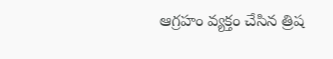ఆగ్రహం వ్యక్తం చేసిన త్రిష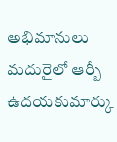అభిమానులు మదురైలో ఆర్బీ ఉదయకుమార్కు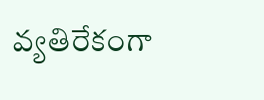వ్యతిరేకంగా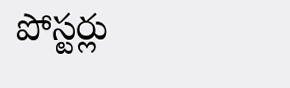పోస్టర్లు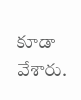కూడా వేశారు.